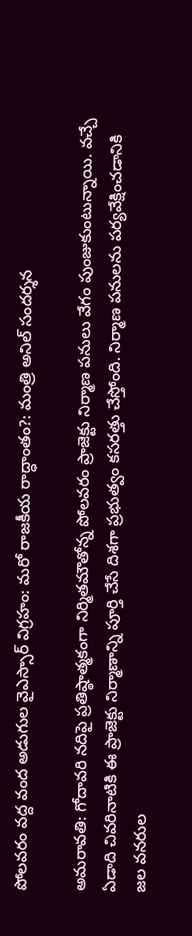పోలవరం వద్ద వంద అడుగుల వైఎస్సార్ విగ్రహం: మరో రాజకీయ రాద్ధాంతం?: మంత్రి అనిల్ సందర్శన

అమరావతి: గోదావరి నదిపై ప్రతిష్ఠాత్మకంగా నిర్మితమౌతోన్న పోలవరం ప్రాజెక్టు నిర్మాణ పనులు వేగం పుంజుకుంటున్నాయి. వచ్చే ఏడాది చివరినాటికి ఈ ప్రాజెక్టు నిర్మాణాన్ని పూర్తి చేసే దిశగా ప్రభుత్వం కసరత్తు చేస్తోంది. నిర్మాణ పనులను పర్యవేక్షించడానికి జల వనరుల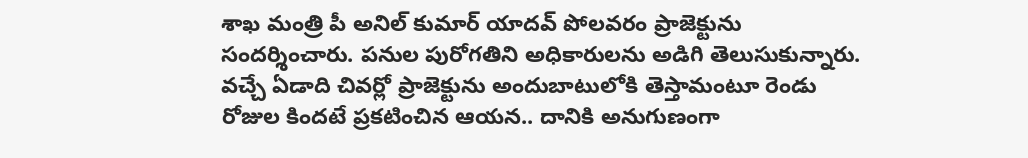శాఖ మంత్రి పీ అనిల్ కుమార్ యాదవ్ పోలవరం ప్రాజెక్టును సందర్శించారు. పనుల పురోగతిని అధికారులను అడిగి తెలుసుకున్నారు. వచ్చే ఏడాది చివర్లో ప్రాజెక్టును అందుబాటులోకి తెస్తామంటూ రెండు రోజుల కిందటే ప్రకటించిన ఆయన.. దానికి అనుగుణంగా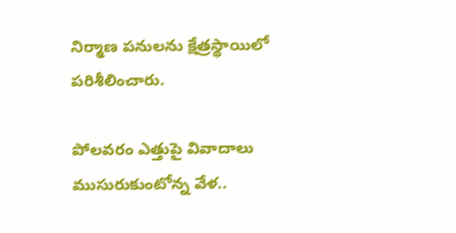నిర్మాణ పనులను క్షేత్రస్థాయిలో పరిశీలించారు.

పోలవరం ఎత్తుపై వివాదాలు ముసురుకుంటోన్న వేళ..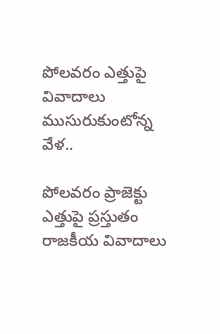పోలవరం ఎత్తుపై వివాదాలు ముసురుకుంటోన్న వేళ..

పోలవరం ప్రాజెక్టు ఎత్తుపై ప్రస్తుతం రాజకీయ వివాదాలు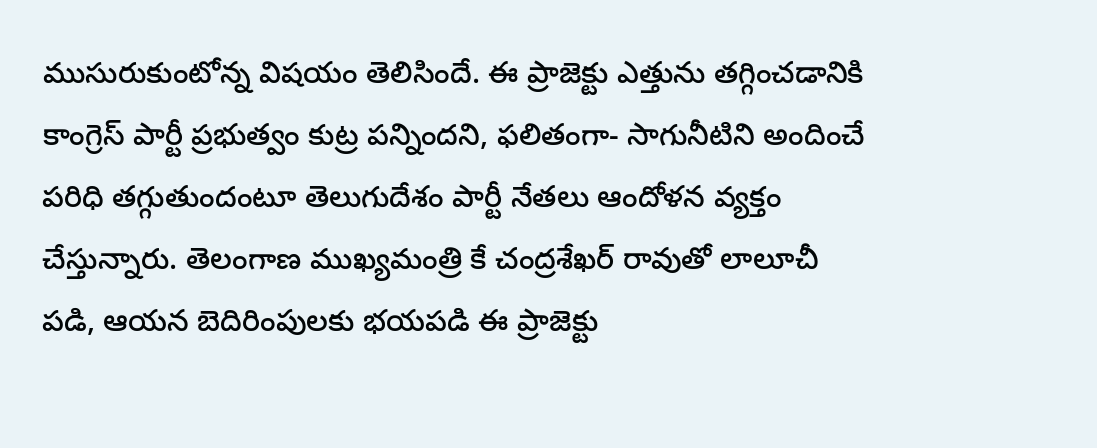ముసురుకుంటోన్న విషయం తెలిసిందే. ఈ ప్రాజెక్టు ఎత్తును తగ్గించడానికి కాంగ్రెస్ పార్టీ ప్రభుత్వం కుట్ర పన్నిందని, ఫలితంగా- సాగునీటిని అందించే పరిధి తగ్గుతుందంటూ తెలుగుదేశం పార్టీ నేతలు ఆందోళన వ్యక్తం చేస్తున్నారు. తెలంగాణ ముఖ్యమంత్రి కే చంద్రశేఖర్ రావుతో లాలూచీ పడి, ఆయన బెదిరింపులకు భయపడి ఈ ప్రాజెక్టు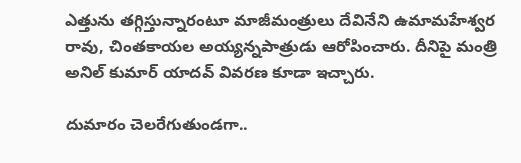ఎత్తును తగ్గిస్తున్నారంటూ మాజీమంత్రులు దేవినేని ఉమామహేశ్వర రావు, చింతకాయల అయ్యన్నపాత్రుడు ఆరోపించారు. దీనిపై మంత్రి అనిల్ కుమార్ యాదవ్ వివరణ కూడా ఇచ్చారు.

దుమారం చెలరేగుతుండగా..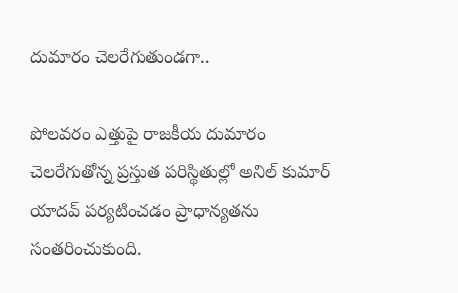దుమారం చెలరేగుతుండగా..

పోలవరం ఎత్తుపై రాజకీయ దుమారం చెలరేగుతోన్న ప్రస్తుత పరిస్థితుల్లో అనిల్ కుమార్ యాదవ్ పర్యటించడం ప్రాధాన్యతను సంతరించుకుంది.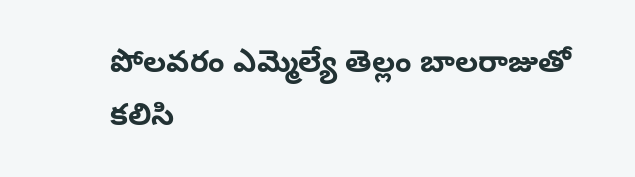పోలవరం ఎమ్మెల్యే తెల్లం బాలరాజుతో కలిసి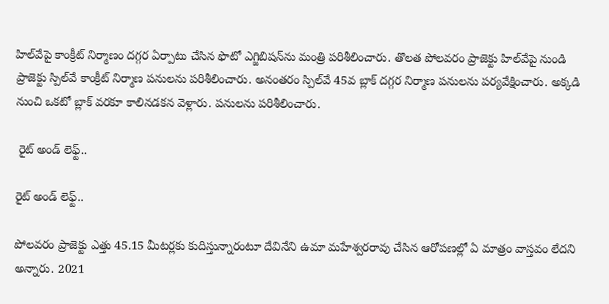హిల్‌వేపై కాంక్రీట్‌ నిర్మాణం దగ్గర ఏర్పాటు చేసిన ఫొటో ఎగ్జిబిషన్‌ను మంత్రి పరిశీలించారు. తొలత పోలవరం ప్రాజెక్టు హిల్‌వేపై నుండి ప్రాజెక్టు స్పిల్‌వే కాంక్రీట్‌ నిర్మాణ పనులను పరిశీలించారు. అనంతరం స్పిల్‌వే 45వ బ్లాక్‌ దగ్గర నిర్మాణ పనులను పర్యవేక్షించారు. అక్కడి నుంచి ఒకటో బ్లాక్‌ వరకూ కాలినడకన వెళ్లారు. పనులను పరిశీలించారు.

 రైట్ అండ్ లెఫ్ట్..

రైట్ అండ్ లెఫ్ట్..

పోలవరం ప్రాజెక్టు ఎత్తు 45.15 మీటర్లకు కుదిస్తున్నారంటూ దేవినేని ఉమా మహేశ్వరరావు చేసిన ఆరోపణల్లో ఏ మాత్రం వాస్తవం లేదని అన్నారు. 2021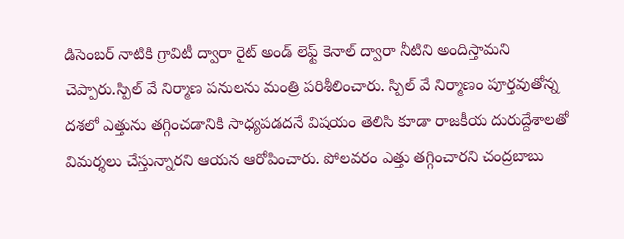డిసెంబర్‌ నాటికి గ్రావిటీ ద్వారా రైట్‌ అండ్ లెఫ్ట్ కెనాల్‌ ద్వారా నీటిని అందిస్తామని చెప్పారు.స్పిల్ వే నిర్మాణ పనులను మంత్రి పరిశీలించారు. స్పిల్ వే నిర్మాణం పూర్తవుతోన్న దశలో ఎత్తును తగ్గించడానికి సాధ్యపడదనే విషయం తెలిసి కూడా రాజకీయ దురుద్దేశాలతో విమర్శలు చేస్తున్నారని ఆయన ఆరోపించారు. పోలవరం ఎత్తు తగ్గించారని చంద్రబాబు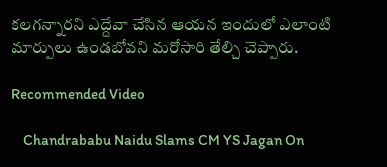కలగన్నారని ఎద్దేవా చేసిన ఆయన ఇందులో ఎలాంటి మార్పులు ఉండబోవని మరోసారి తేల్చి చెప్పారు.

Recommended Video

    Chandrababu Naidu Slams CM YS Jagan On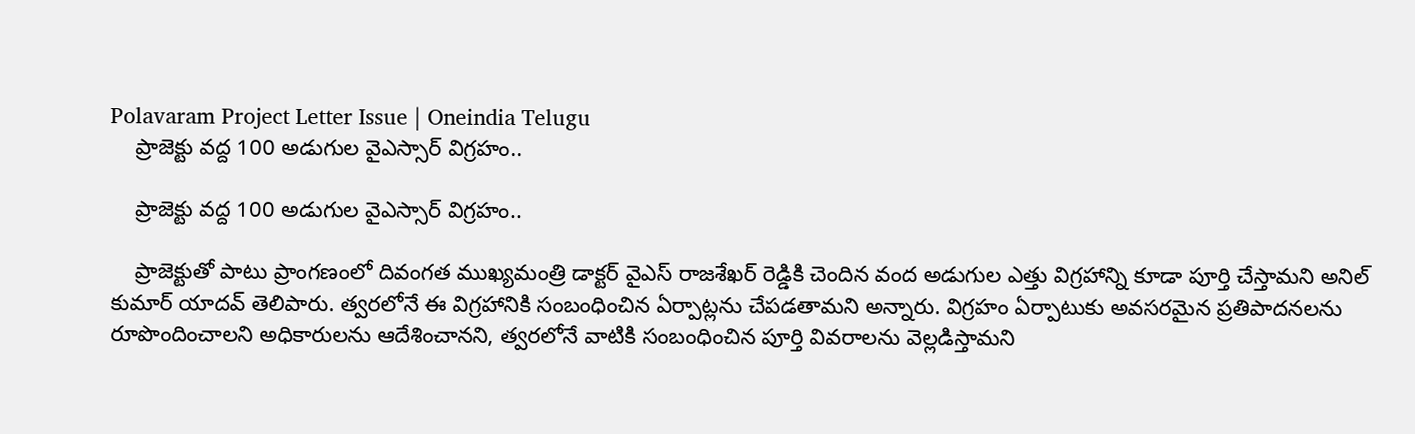Polavaram Project Letter Issue | Oneindia Telugu
    ప్రాజెక్టు వద్ద 100 అడుగుల వైఎస్సార్ విగ్రహం..

    ప్రాజెక్టు వద్ద 100 అడుగుల వైఎస్సార్ విగ్రహం..

    ప్రాజెక్టుతో పాటు ప్రాంగణంలో దివంగత ముఖ్యమంత్రి డాక్టర్ వైఎస్ రాజశేఖర్ రెడ్డికి చెందిన వంద అడుగుల ఎత్తు విగ్రహాన్ని కూడా పూర్తి చేస్తామని అనిల్ కుమార్ యాదవ్ తెలిపారు. త్వరలోనే ఈ విగ్రహానికి సంబంధించిన ఏర్పాట్లను చేపడతామని అన్నారు. విగ్రహం ఏర్పాటుకు అవసరమైన ప్రతిపాదనలను రూపొందించాలని అధికారులను ఆదేశించానని, త్వరలోనే వాటికి సంబంధించిన పూర్తి వివరాలను వెల్లడిస్తామని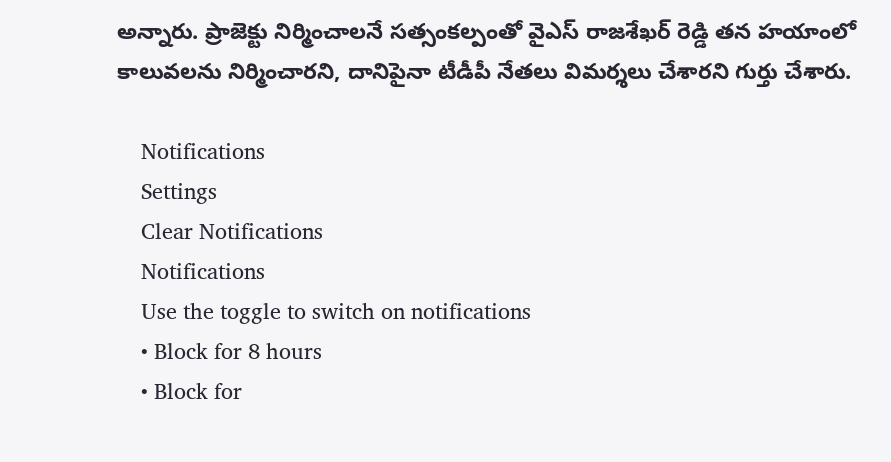అన్నారు. ప్రాజెక్టు నిర్మించాలనే సత్సంకల్పంతో వైఎస్ రాజశేఖర్ రెడ్డి తన హయాంలో కాలువలను నిర్మించారని, దానిపైనా టీడీపీ నేతలు విమర్శలు చేశారని గుర్తు చేశారు.

    Notifications
    Settings
    Clear Notifications
    Notifications
    Use the toggle to switch on notifications
    • Block for 8 hours
    • Block for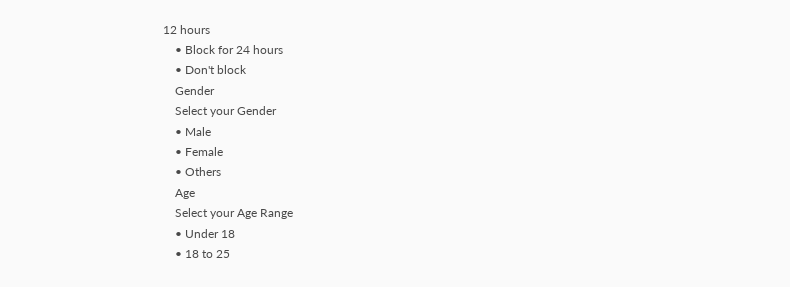12 hours
    • Block for 24 hours
    • Don't block
    Gender
    Select your Gender
    • Male
    • Female
    • Others
    Age
    Select your Age Range
    • Under 18
    • 18 to 25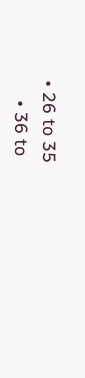• 26 to 35
    • 36 to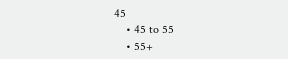45
    • 45 to 55
    • 55+